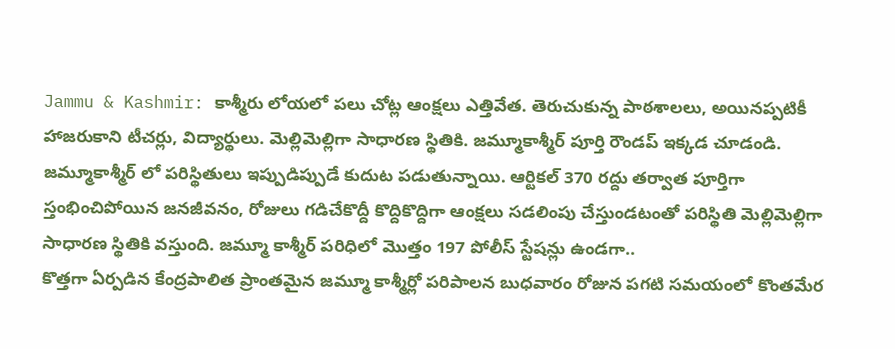Jammu & Kashmir: కాశ్మీరు లోయలో పలు చోట్ల ఆంక్షలు ఎత్తివేత. తెరుచుకున్న పాఠశాలలు, అయినప్పటికీ హాజరుకాని టీచర్లు, విద్యార్థులు. మెల్లిమెల్లిగా సాధారణ స్థితికి. జమ్మూకాశ్మీర్ పూర్తి రౌండప్ ఇక్కడ చూడండి.
జమ్మూకాశ్మీర్ లో పరిస్థితులు ఇప్పుడిప్పుడే కుదుట పడుతున్నాయి. ఆర్టికల్ 370 రద్దు తర్వాత పూర్తిగా స్తంభించిపోయిన జనజీవనం, రోజులు గడిచేకొద్దీ కొద్దికొద్దిగా ఆంక్షలు సడలింపు చేస్తుండటంతో పరిస్థితి మెల్లిమెల్లిగా సాధారణ స్థితికి వస్తుంది. జమ్మూ కాశ్మీర్ పరిధిలో మొత్తం 197 పోలీస్ స్టేషన్లు ఉండగా..
కొత్తగా ఏర్పడిన కేంద్రపాలిత ప్రాంతమైన జమ్మూ కాశ్మీర్లో పరిపాలన బుధవారం రోజున పగటి సమయంలో కొంతమేర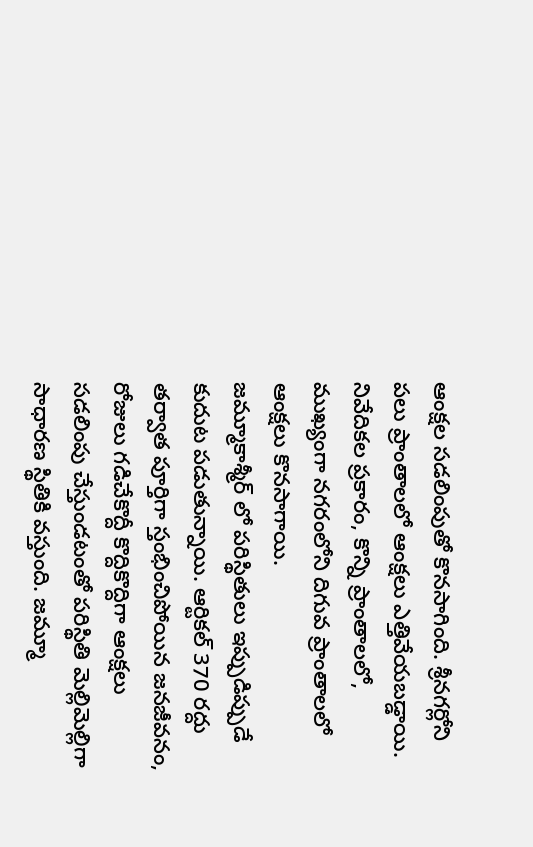ఆంక్షల సడలింపుతో కొనసాగింది. శ్రీనగర్లోని పలు ప్రాంతాలలో ఆంక్షలు ఎత్తివేయబడ్డాయి. నివేదికల ప్రకారం, కొన్ని ప్రాంతాలలో, ముఖ్యంగా నగరంలోని దిగువ ప్రాంతాలలో ఆంక్షలు కొనసాగాయి.
జమ్మూకాశ్మీర్ లో పరిస్థితులు ఇప్పుడిప్పుడే కుదుట పడుతున్నాయి. ఆర్టికల్ 370 రద్దు తర్వాత పూర్తిగా స్తంభించిపోయిన జనజీవనం, రోజులు గడిచేకొద్దీ కొద్దికొద్దిగా ఆంక్షలు సడలింపు చేస్తుండటంతో పరిస్థితి మెల్లిమెల్లిగా సాధారణ స్థితికి వస్తుంది. జమ్మూ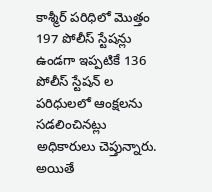కాశ్మీర్ పరిధిలో మొత్తం 197 పోలీస్ స్టేషన్లు ఉండగా ఇప్పటికే 136 పోలీస్ స్టేషన్ ల పరిధులలో ఆంక్షలను సడలించినట్లు అధికారులు చెప్తున్నారు. అయితే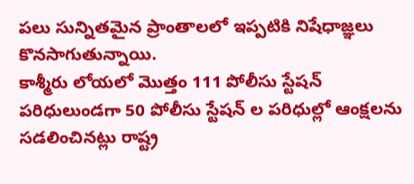పలు సున్నితమైన ప్రాంతాలలో ఇప్పటికి నిషేధాజ్ఞలు కొనసాగుతున్నాయి.
కాశ్మీరు లోయలో మొత్తం 111 పోలీసు స్టేషన్ పరిధులుండగా 50 పోలీసు స్టేషన్ ల పరిధుల్లో ఆంక్షలను సడలించినట్లు రాష్ట్ర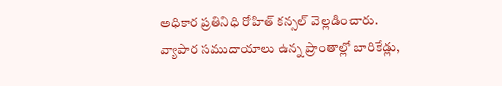అధికార ప్రతినిధి రోహిత్ కన్సల్ వెల్లడించారు. వ్యాపార సముదాయాలు ఉన్న ప్రాంతాల్లో బారికేడ్లు,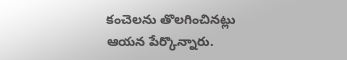కంచెలను తొలగించినట్లు ఆయన పేర్కొన్నారు.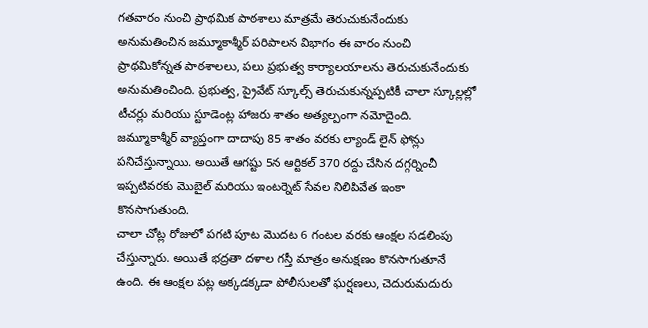గతవారం నుంచి ప్రాథమిక పాఠశాలు మాత్రమే తెరుచుకునేందుకు అనుమతించిన జమ్మూకాశ్మీర్ పరిపాలన విభాగం ఈ వారం నుంచి ప్రాథమికోన్నత పాఠశాలలు, పలు ప్రభుత్వ కార్యాలయాలను తెరుచుకునేందుకు అనుమతించింది. ప్రభుత్వ, ప్రైవేట్ స్కూల్స్ తెరుచుకున్నప్పటికీ చాలా స్కూల్లల్లో టీచర్లు మరియు స్టూడెంట్ల హాజరు శాతం అత్యల్పంగా నమోదైంది.
జమ్మూకాశ్మీర్ వ్యాప్తంగా దాదాపు 85 శాతం వరకు ల్యాండ్ లైన్ ఫోన్లు పనిచేస్తున్నాయి. అయితే ఆగష్టు 5న ఆర్టికల్ 370 రద్దు చేసిన దగ్గర్నించీ ఇప్పటివరకు మొబైల్ మరియు ఇంటర్నెట్ సేవల నిలిపివేత ఇంకా కొనసాగుతుంది.
చాలా చోట్ల రోజులో పగటి పూట మొదట 6 గంటల వరకు ఆంక్షల సడలింపు చేస్తున్నారు. అయితే భద్రతా దళాల గస్తీ మాత్రం అనుక్షణం కొనసాగుతూనే ఉంది. ఈ ఆంక్షల పట్ల అక్కడక్కడా పోలీసులతో ఘర్షణలు, చెదురుమదురు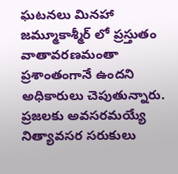ఘటనలు మినహా జమ్మూకాశ్మీర్ లో ప్రస్తుతం వాతావరణమంతా ప్రశాంతంగానే ఉందని అధికారులు చెపుతున్నారు. ప్రజలకు అవసరమయ్యే నిత్యావసర సరుకులు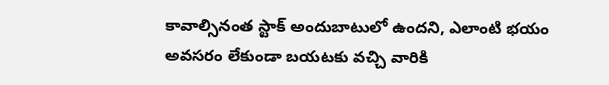కావాల్సినంత స్టాక్ అందుబాటులో ఉందని, ఎలాంటి భయం అవసరం లేకుండా బయటకు వచ్చి వారికి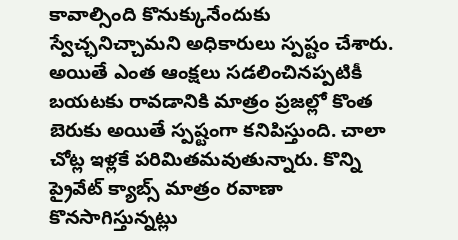కావాల్సింది కొనుక్కునేందుకు స్వేచ్ఛనిచ్చామని అధికారులు స్పష్టం చేశారు.
అయితే ఎంత ఆంక్షలు సడలించినప్పటికీ బయటకు రావడానికి మాత్రం ప్రజల్లో కొంత బెరుకు అయితే స్పష్టంగా కనిపిస్తుంది. చాలా చోట్ల ఇళ్లకే పరిమితమవుతున్నారు. కొన్ని ప్రైవేట్ క్యాబ్స్ మాత్రం రవాణా కొనసాగిస్తున్నట్లు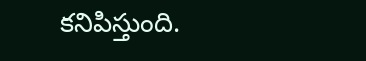కనిపిస్తుంది.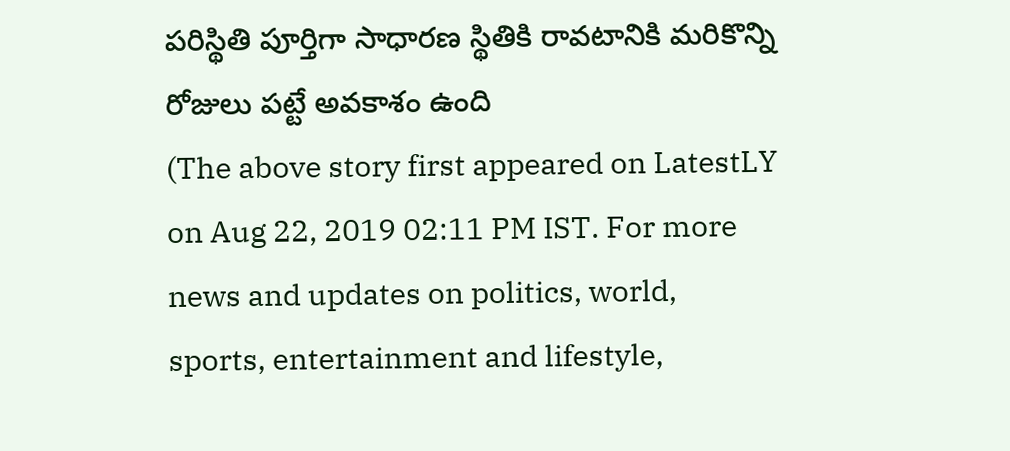పరిస్థితి పూర్తిగా సాధారణ స్థితికి రావటానికి మరికొన్ని రోజులు పట్టే అవకాశం ఉంది
(The above story first appeared on LatestLY on Aug 22, 2019 02:11 PM IST. For more news and updates on politics, world, sports, entertainment and lifestyle,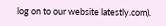log on to our website latestly.com).